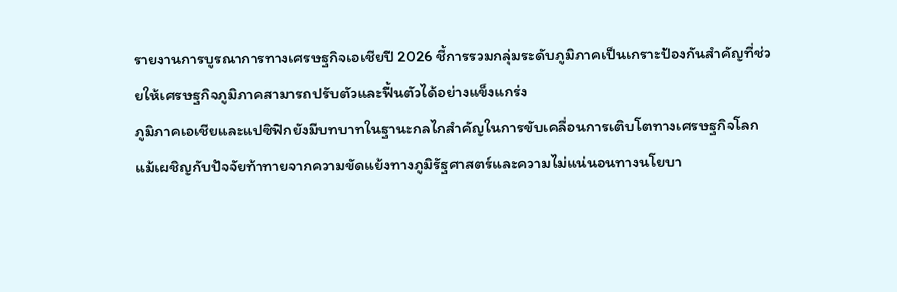รายงานการบูรณาการทางเศรษฐกิจเอเชียปี 2026 ชี้การรวมกลุ่มระดับภูมิภาคเป็นเกราะป้องกันสำคัญที่ช่วยให้เศรษฐกิจภูมิภาคสามารถปรับตัวและฟื้นตัวได้อย่างแข็งแกร่ง
ภูมิภาคเอเชียและแปซิฟิกยังมีบทบาทในฐานะกลไกสำคัญในการขับเคลื่อนการเติบโตทางเศรษฐกิจโลก แม้เผชิญกับปัจจัยท้าทายจากความขัดแย้งทางภูมิรัฐศาสตร์และความไม่แน่นอนทางนโยบา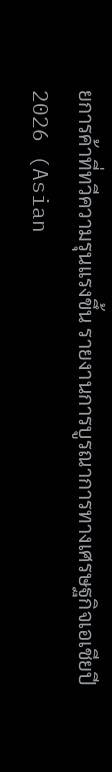ยการค้าที่ทวีความรุนแรงขึ้น รายงานการบูรณาการทางเศรษฐกิจเอเชียปี 2026 (Asian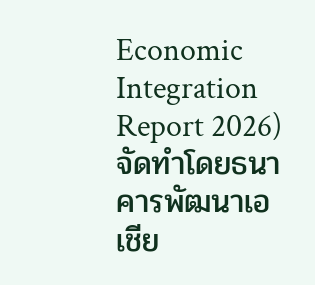Economic Integration Report 2026) จัดทำโดยธนาคารพัฒนาเอเชีย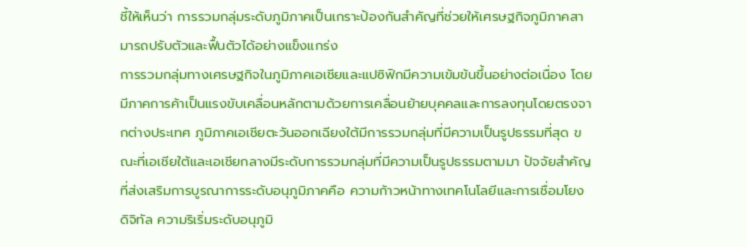ชี้ให้เห็นว่า การรวมกลุ่มระดับภูมิภาคเป็นเกราะป้องกันสำคัญที่ช่วยให้เศรษฐกิจภูมิภาคสามารถปรับตัวและฟื้นตัวได้อย่างแข็งแกร่ง
การรวมกลุ่มทางเศรษฐกิจในภูมิภาคเอเชียและแปซิฟิกมีความเข้มข้นขึ้นอย่างต่อเนื่อง โดยมีภาคการค้าเป็นแรงขับเคลื่อนหลักตามด้วยการเคลื่อนย้ายบุคคลและการลงทุนโดยตรงจากต่างประเทศ ภูมิภาคเอเชียตะวันออกเฉียงใต้มีการรวมกลุ่มที่มีความเป็นรูปธรรมที่สุด ขณะที่เอเชียใต้และเอเชียกลางมีระดับการรวมกลุ่มที่มีความเป็นรูปธรรมตามมา ปัจจัยสำคัญที่ส่งเสริมการบูรณาการระดับอนุภูมิภาคคือ ความก้าวหน้าทางเทคโนโลยีและการเชื่อมโยงดิจิทัล ความริเริ่มระดับอนุภูมิ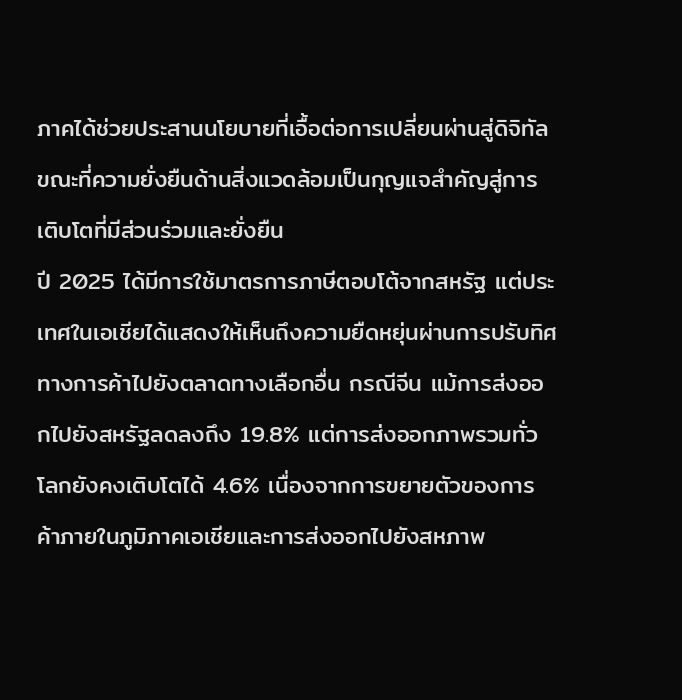ภาคได้ช่วยประสานนโยบายที่เอื้อต่อการเปลี่ยนผ่านสู่ดิจิทัล ขณะที่ความยั่งยืนด้านสิ่งแวดล้อมเป็นกุญแจสำคัญสู่การเติบโตที่มีส่วนร่วมและยั่งยืน
ปี 2025 ได้มีการใช้มาตรการภาษีตอบโต้จากสหรัฐ แต่ประเทศในเอเชียได้แสดงให้เห็นถึงความยืดหยุ่นผ่านการปรับทิศทางการค้าไปยังตลาดทางเลือกอื่น กรณีจีน แม้การส่งออกไปยังสหรัฐลดลงถึง 19.8% แต่การส่งออกภาพรวมทั่วโลกยังคงเติบโตได้ 4.6% เนื่องจากการขยายตัวของการค้าภายในภูมิภาคเอเชียและการส่งออกไปยังสหภาพ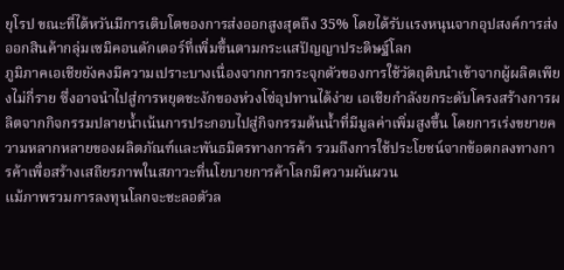ยุโรป ขณะที่ไต้หวันมีการเติบโตของการส่งออกสูงสุดถึง 35% โดยได้รับแรงหนุนจากอุปสงค์การส่งออกสินค้ากลุ่มเซมิคอนดักเตอร์ที่เพิ่มขึ้นตามกระแสปัญญาประดิษฐ์โลก
ภูมิภาคเอเชียยังคงมีความเปราะบางเนื่องจากการกระจุกตัวของการใช้วัตถุดิบนำเข้าจากผู้ผลิตเพียงไม่กี่ราย ซึ่งอาจนำไปสู่การหยุดชะงักของห่วงโซ่อุปทานได้ง่าย เอเชียกำลังยกระดับโครงสร้างการผลิตจากกิจกรรมปลายน้ำเน้นการประกอบไปสู่กิจกรรมต้นน้ำที่มีมูลค่าเพิ่มสูงขึ้น โดยการเร่งขยายความหลากหลายของผลิตภัณฑ์และพันธมิตรทางการค้า รวมถึงการใช้ประโยชน์จากข้อตกลงทางการค้าเพื่อสร้างเสถียรภาพในสภาวะที่นโยบายการค้าโลกมีความผันผวน
แม้ภาพรวมการลงทุนโลกจะชะลอตัวล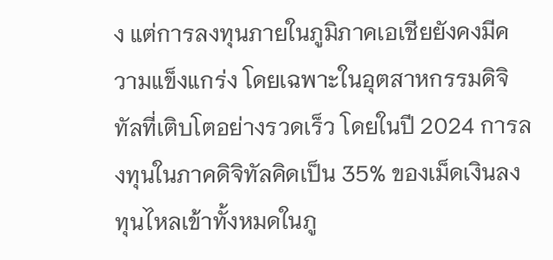ง แต่การลงทุนภายในภูมิภาคเอเชียยังคงมีความแข็งแกร่ง โดยเฉพาะในอุตสาหกรรมดิจิทัลที่เติบโตอย่างรวดเร็ว โดยในปี 2024 การลงทุนในภาคดิจิทัลคิดเป็น 35% ของเม็ดเงินลงทุนไหลเข้าทั้งหมดในภู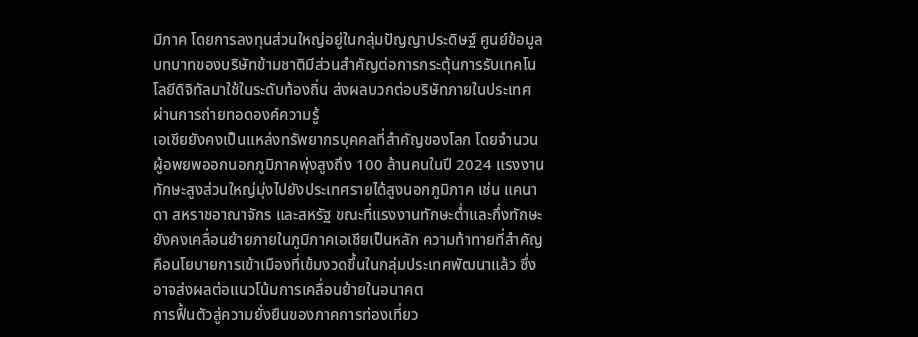มิภาค โดยการลงทุนส่วนใหญ่อยู่ในกลุ่มปัญญาประดิษฐ์ ศูนย์ข้อมูล บทบาทของบริษัทข้ามชาติมีส่วนสำคัญต่อการกระตุ้นการรับเทคโนโลยีดิจิทัลมาใช้ในระดับท้องถิ่น ส่งผลบวกต่อบริษัทภายในประเทศผ่านการถ่ายทอดองค์ความรู้
เอเชียยังคงเป็นแหล่งทรัพยากรบุคคลที่สำคัญของโลก โดยจำนวนผู้อพยพออกนอกภูมิภาคพุ่งสูงถึง 100 ล้านคนในปี 2024 แรงงานทักษะสูงส่วนใหญ่มุ่งไปยังประเทศรายได้สูงนอกภูมิภาค เช่น แคนาดา สหราชอาณาจักร และสหรัฐ ขณะที่แรงงานทักษะต่ำและกึ่งทักษะยังคงเคลื่อนย้ายภายในภูมิภาคเอเชียเป็นหลัก ความท้าทายที่สำคัญคือนโยบายการเข้าเมืองที่เข้มงวดขึ้นในกลุ่มประเทศพัฒนาแล้ว ซึ่งอาจส่งผลต่อแนวโน้มการเคลื่อนย้ายในอนาคต
การฟื้นตัวสู่ความยั่งยืนของภาคการท่องเที่ยว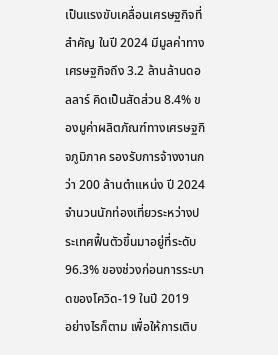เป็นแรงขับเคลื่อนเศรษฐกิจที่สำคัญ ในปี 2024 มีมูลค่าทางเศรษฐกิจถึง 3.2 ล้านล้านดอลลาร์ คิดเป็นสัดส่วน 8.4% ของมูค่าผลิตภัณฑ์ทางเศรษฐกิจภูมิภาค รองรับการจ้างงานกว่า 200 ล้านตำแหน่ง ปี 2024 จำนวนนักท่องเที่ยวระหว่างประเทศฟื้นตัวขึ้นมาอยู่ที่ระดับ 96.3% ของช่วงก่อนการระบาดของโควิด-19 ในปี 2019
อย่างไรก็ตาม เพื่อให้การเติบ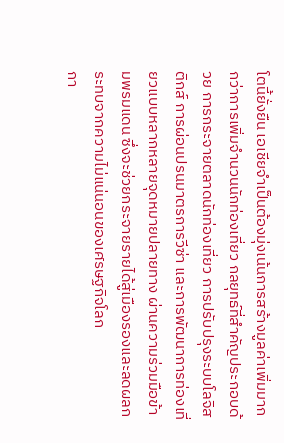โตนี้ยั่งยืน เอเชียจำเป็นต้องมุ่งเน้นการสร้างมูลค่าเพิ่มมากกว่าการเพิ่มจำนวนนักท่องเที่ยว กลยุทธ์ที่สำคัญประกอบด้วย การกระจายตลาดนักท่องเที่ยว การปรับปรุงระบบโลจิสติกส์ การผ่อนปรนมาตรการวีซ่า และการพัฒนาการท่องเที่ยวแบบหลากหลายจุดหมายปลายทาง ผ่านความร่วมมือข้ามพรมแดน ซึ่งจะช่วยกระจายรายได้สู่เมืองรองและลดผลกระทบจากความไม่แน่นอนของเศรษฐกิจโลก
กา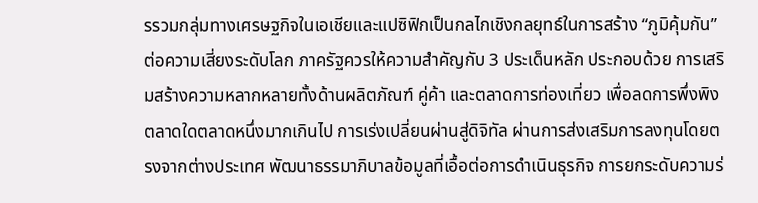รรวมกลุ่มทางเศรษฐกิจในเอเชียและแปซิฟิกเป็นกลไกเชิงกลยุทธ์ในการสร้าง “ภูมิคุ้มกัน” ต่อความเสี่ยงระดับโลก ภาครัฐควรให้ความสำคัญกับ 3 ประเด็นหลัก ประกอบด้วย การเสริมสร้างความหลากหลายทั้งด้านผลิตภัณฑ์ คู่ค้า และตลาดการท่องเที่ยว เพื่อลดการพึ่งพิงตลาดใดตลาดหนึ่งมากเกินไป การเร่งเปลี่ยนผ่านสู่ดิจิทัล ผ่านการส่งเสริมการลงทุนโดยตรงจากต่างประเทศ พัฒนาธรรมาภิบาลข้อมูลที่เอื้อต่อการดำเนินธุรกิจ การยกระดับความร่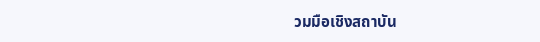วมมือเชิงสถาบัน